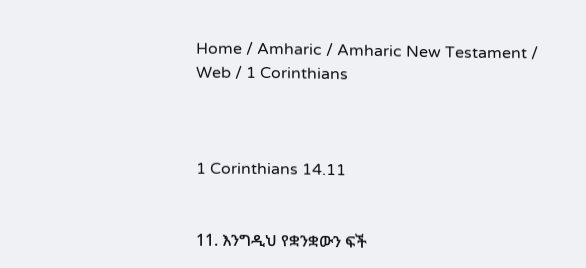Home / Amharic / Amharic New Testament / Web / 1 Corinthians



1 Corinthians 14.11


11. እንግዲህ የቋንቋውን ፍች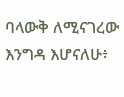ባላውቅ ለሚናገረው እንግዳ እሆናለሁ፥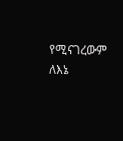የሚናገረውም ለእኔ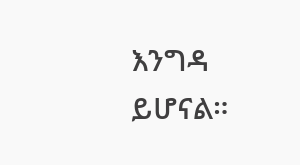እንግዳ ይሆናል።